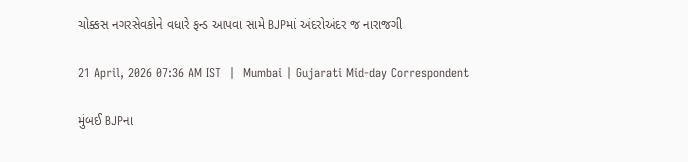ચોક્કસ નગરસેવકોને વધારે ફન્ડ આપવા સામે BJPમાં અંદરોઅંદર જ નારાજગી

21 April, 2026 07:36 AM IST  |  Mumbai | Gujarati Mid-day Correspondent

મુંબઈ BJPના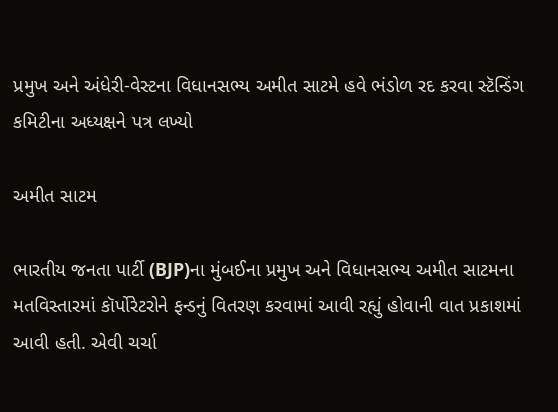પ્રમુખ અને અંધેરી-વેસ્ટના વિધાનસભ્ય અમીત સાટમે હવે ભંડોળ રદ કરવા સ્ટૅન્ડિંગ કમિટીના અધ્યક્ષને પત્ર લખ્યો

અમીત સાટમ

ભારતીય જનતા પાર્ટી (BJP)ના મુંબઈના પ્રમુખ અને વિધાનસભ્ય અમીત સાટમના મતવિસ્તારમાં કૉર્પોરેટરોને ફન્ડનું વિતરણ કરવામાં આવી રહ્યું હોવાની વાત પ્રકાશમાં આવી હતી. એવી ચર્ચા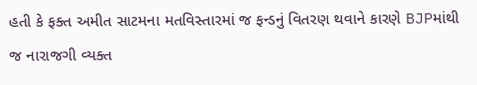હતી કે ફક્ત અમીત સાટમના મતવિસ્તારમાં જ ફન્ડનું વિતરણ થવાને કારણે BJPમાંથી જ નારાજગી વ્યક્ત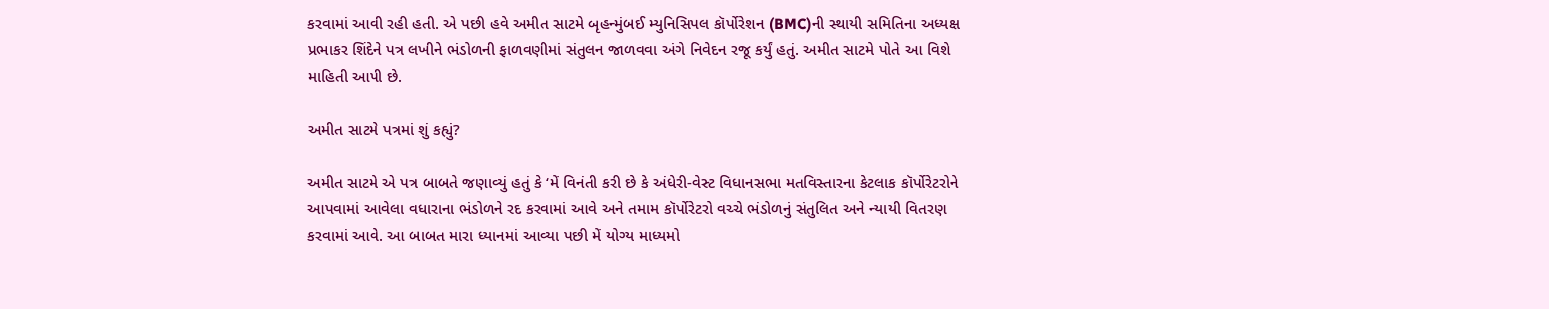કરવામાં આવી રહી હતી. એ પછી હવે અમીત સાટમે બૃહન્મુંબઈ મ્યુનિસિપલ કૉર્પોરેશન (BMC)ની સ્થાયી સમિતિના અધ્યક્ષ પ્રભાકર શિંદેને પત્ર લખીને ભંડોળની ફાળવણીમાં સંતુલન જાળવવા અંગે નિવેદન રજૂ કર્યું હતું. અમીત સાટમે પોતે આ વિશે માહિતી આપી છે.

અમીત સાટમે પત્રમાં શું કહ્યું?

અમીત સાટમે એ પત્ર બાબતે જણાવ્યું હતું કે ‘મેં વિનંતી કરી છે કે અંધેરી-વેસ્ટ વિધાનસભા મતવિસ્તારના કેટલાક કૉર્પોરેટરોને આપવામાં આવેલા વધારાના ભંડોળને રદ કરવામાં આવે અને તમામ કૉર્પોરેટરો વચ્ચે ભંડોળનું સંતુલિત અને ન્યાયી વિતરણ કરવામાં આવે. આ બાબત મારા ધ્યાનમાં આવ્યા પછી મેં યોગ્ય માધ્યમો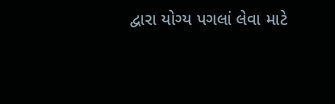દ્વારા યોગ્ય પગલાં લેવા માટે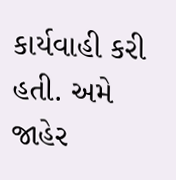કાર્યવાહી કરી હતી. અમે જાહેર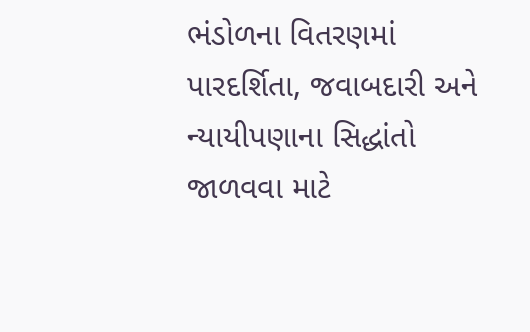ભંડોળના વિતરણમાં પારદર્શિતા, જવાબદારી અને ન્યાયીપણાના સિદ્ધાંતો જાળવવા માટે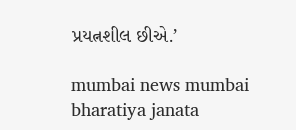પ્રયત્નશીલ છીએ.’

mumbai news mumbai bharatiya janata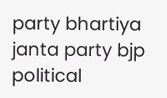party bhartiya janta party bjp political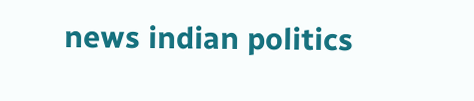news indian politics